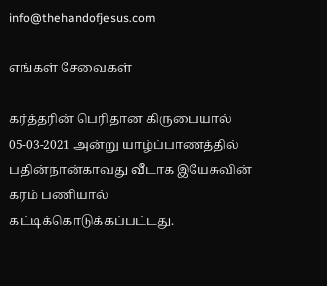info@thehandofjesus.com

எங்கள் சேவைகள்

கர்த்தரின் பெரிதான கிருபையால் 05-03-2021 அன்று யாழ்ப்பாணத்தில் பதின்நான்காவது வீடாக இயேசுவின் கரம் பணியால் கட்டிக்கொடுக்கப்பட்டது.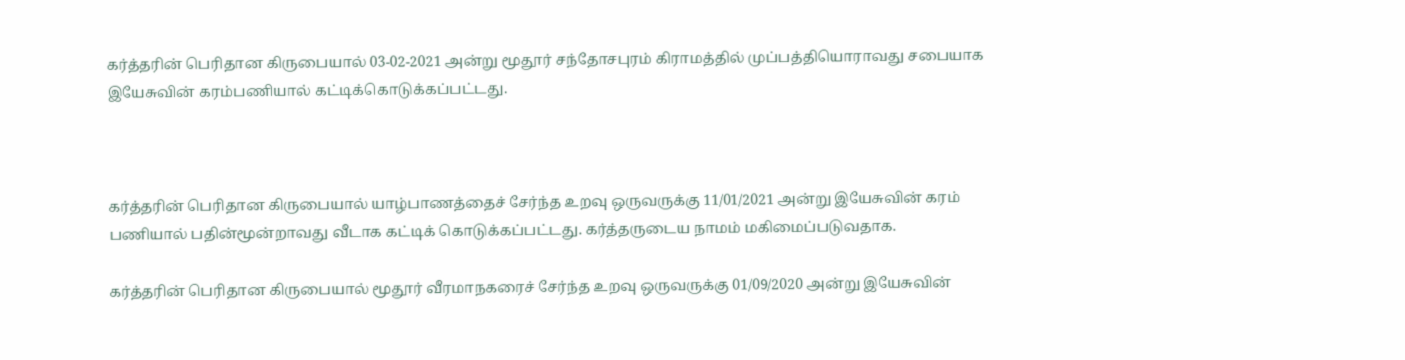கர்த்தரின் பெரிதான கிருபையால் 03-02-2021 அன்று மூதூர் சந்தோசபுரம் கிராமத்தில் முப்பத்தியொராவது சபையாக இயேசுவின் கரம்பணியால் கட்டிக்கொடுக்கப்பட்டது.



கர்த்தரின் பெரிதான கிருபையால் யாழ்பாணத்தைச் சேர்ந்த உறவு ஒருவருக்கு 11/01/2021 அன்று இயேசுவின் கரம் பணியால் பதின்மூன்றாவது வீடாக கட்டிக் கொடுக்கப்பட்டது. கர்த்தருடைய நாமம் மகிமைப்படுவதாக.

கர்த்தரின் பெரிதான கிருபையால் மூதூர் வீரமாநகரைச் சேர்ந்த உறவு ஒருவருக்கு 01/09/2020 அன்று இயேசுவின்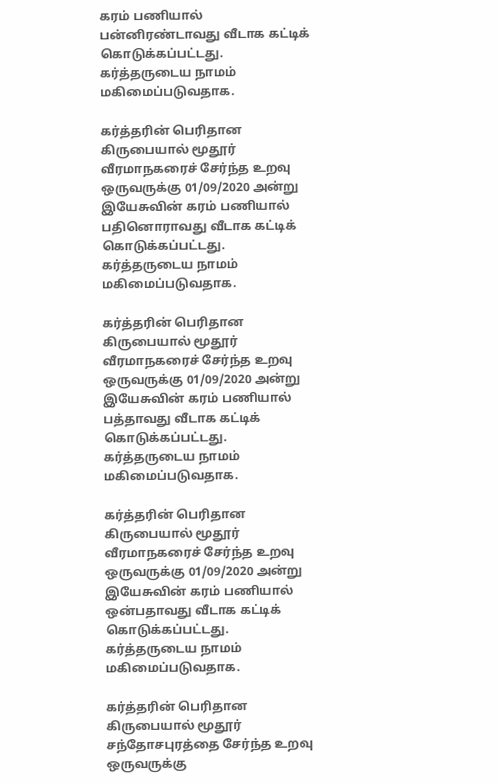கரம் பணியால் பன்னிரண்டாவது வீடாக கட்டிக் கொடுக்கப்பட்டது. கர்த்தருடைய நாமம் மகிமைப்படுவதாக.

கர்த்தரின் பெரிதான கிருபையால் மூதூர் வீரமாநகரைச் சேர்ந்த உறவு ஒருவருக்கு 01/09/2020 அன்று இயேசுவின் கரம் பணியால் பதினொராவது வீடாக கட்டிக் கொடுக்கப்பட்டது. கர்த்தருடைய நாமம் மகிமைப்படுவதாக.

கர்த்தரின் பெரிதான கிருபையால் மூதூர் வீரமாநகரைச் சேர்ந்த உறவு ஒருவருக்கு 01/09/2020 அன்று இயேசுவின் கரம் பணியால் பத்தாவது வீடாக கட்டிக் கொடுக்கப்பட்டது. கர்த்தருடைய நாமம் மகிமைப்படுவதாக.

கர்த்தரின் பெரிதான கிருபையால் மூதூர் வீரமாநகரைச் சேர்ந்த உறவு ஒருவருக்கு 01/09/2020 அன்று இயேசுவின் கரம் பணியால் ஒன்பதாவது வீடாக கட்டிக் கொடுக்கப்பட்டது. கர்த்தருடைய நாமம் மகிமைப்படுவதாக.

கர்த்தரின் பெரிதான கிருபையால் மூதூர் சந்தோசபுரத்தை சேர்ந்த உறவு ஒருவருக்கு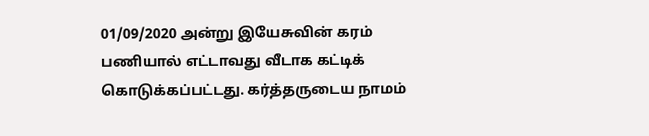01/09/2020 அன்று இயேசுவின் கரம் பணியால் எட்டாவது வீடாக கட்டிக் கொடுக்கப்பட்டது. கர்த்தருடைய நாமம்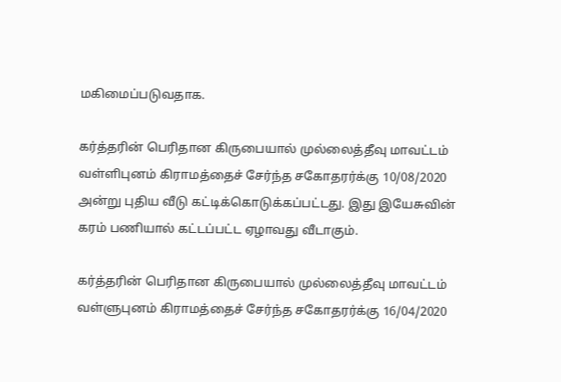மகிமைப்படுவதாக.

கர்த்தரின் பெரிதான கிருபையால் முல்லைத்தீவு மாவட்டம் வள்ளிபுனம் கிராமத்தைச் சேர்ந்த சகோதரர்க்கு 10/08/2020 அன்று புதிய வீடு கட்டிக்கொடுக்கப்பட்டது. இது இயேசுவின் கரம் பணியால் கட்டப்பட்ட ஏழாவது வீடாகும்.

கர்த்தரின் பெரிதான கிருபையால் முல்லைத்தீவு மாவட்டம் வள்ளுபுனம் கிராமத்தைச் சேர்ந்த சகோதரர்க்கு 16/04/2020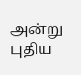அன்று புதிய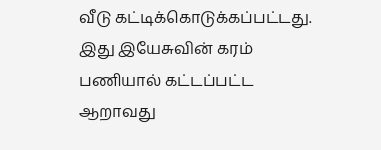வீடு கட்டிக்கொடுக்கப்பட்டது. இது இயேசுவின் கரம் பணியால் கட்டப்பட்ட ஆறாவது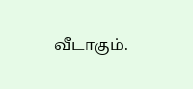வீடாகும்.